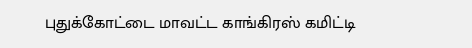புதுக்கோட்டை மாவட்ட காங்கிரஸ் கமிட்டி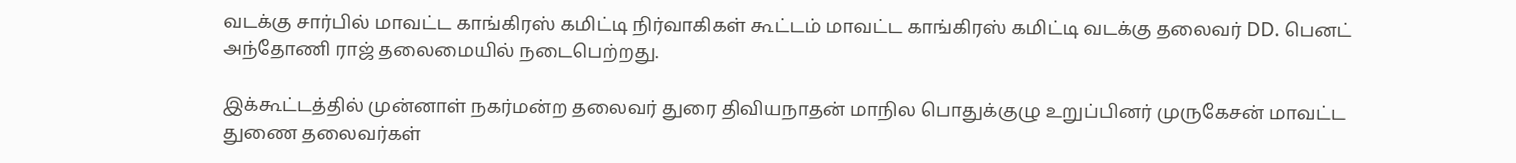வடக்கு சார்பில் மாவட்ட காங்கிரஸ் கமிட்டி நிர்வாகிகள் கூட்டம் மாவட்ட காங்கிரஸ் கமிட்டி வடக்கு தலைவர் DD. பெனட் அந்தோணி ராஜ் தலைமையில் நடைபெற்றது.

இக்கூட்டத்தில் முன்னாள் நகர்மன்ற தலைவர் துரை திவியநாதன் மாநில பொதுக்குழு உறுப்பினர் முருகேசன் மாவட்ட துணை தலைவர்கள்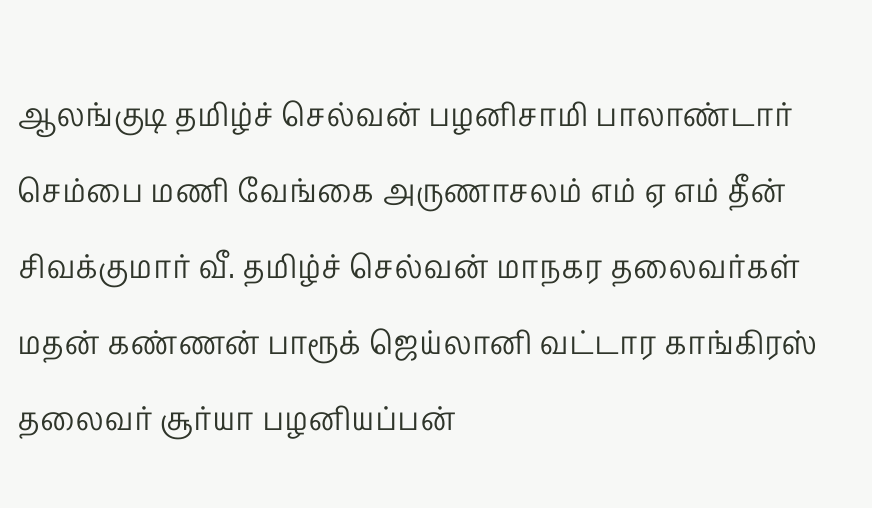ஆலங்குடி தமிழ்ச் செல்வன் பழனிசாமி பாலாண்டார் செம்பை மணி வேங்கை அருணாசலம் எம் ஏ எம் தீன் சிவக்குமார் வீ. தமிழ்ச் செல்வன் மாநகர தலைவர்கள் மதன் கண்ணன் பாரூக் ஜெய்லானி வட்டார காங்கிரஸ் தலைவர் சூர்யா பழனியப்பன்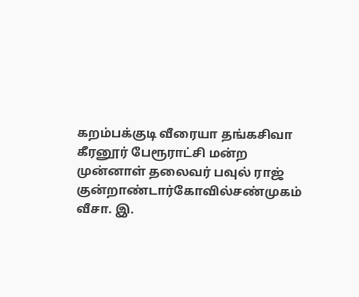கறம்பக்குடி வீரையா தங்கசிவா கீரனூர் பேரூராட்சி மன்ற முன்னாள் தலைவர் பவுல் ராஜ் குன்றாண்டார்கோவில்சண்முகம் வீசா. இ.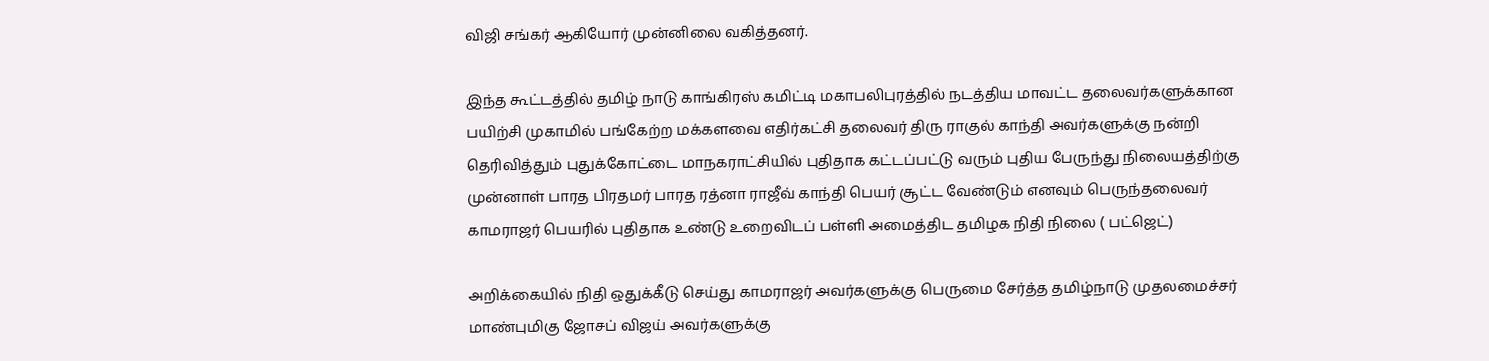விஜி சங்கர் ஆகியோர் முன்னிலை வகித்தனர்.

இந்த கூட்டத்தில் தமிழ் நாடு காங்கிரஸ் கமிட்டி மகாபலிபுரத்தில் நடத்திய மாவட்ட தலைவர்களுக்கான பயிற்சி முகாமில் பங்கேற்ற மக்களவை எதிர்கட்சி தலைவர் திரு ராகுல் காந்தி அவர்களுக்கு நன்றி தெரிவித்தும் புதுக்கோட்டை மாநகராட்சியில் புதிதாக கட்டப்பட்டு வரும் புதிய பேருந்து நிலையத்திற்கு முன்னாள் பாரத பிரதமர் பாரத ரத்னா ராஜீவ் காந்தி பெயர் சூட்ட வேண்டும் எனவும் பெருந்தலைவர் காமராஜர் பெயரில் புதிதாக உண்டு உறைவிடப் பள்ளி அமைத்திட தமிழக நிதி நிலை ( பட்ஜெட்)

அறிக்கையில் நிதி ஒதுக்கீடு செய்து காமராஜர் அவர்களுக்கு பெருமை சேர்த்த தமிழ்நாடு முதலமைச்சர் மாண்புமிகு ஜோசப் விஜய் அவர்களுக்கு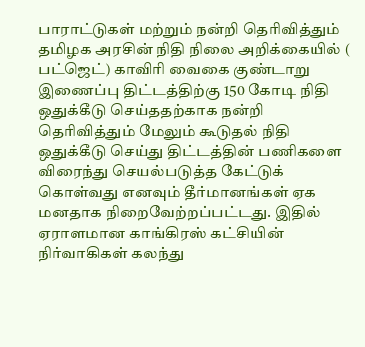பாராட்டுகள் மற்றும் நன்றி தெரிவித்தும் தமிழக அரசின் நிதி நிலை அறிக்கையில் ( பட்ஜெட்) காவிரி வைகை குண்டாறு இணைப்பு திட்டத்திற்கு 150 கோடி நிதி ஒதுக்கீடு செய்ததற்காக நன்றி தெரிவித்தும் மேலும் கூடுதல் நிதி ஒதுக்கீடு செய்து திட்டத்தின் பணிகளை விரைந்து செயல்படுத்த கேட்டுக் கொள்வது எனவும் தீர்மானங்கள் ஏக மனதாக நிறைவேற்றப்பட்டது. இதில் ஏராளமான காங்கிரஸ் கட்சியின் நிர்வாகிகள் கலந்து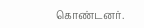கொண்டனர்.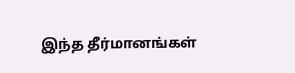இந்த தீர்மானங்கள்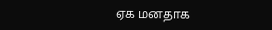ஏக மனதாக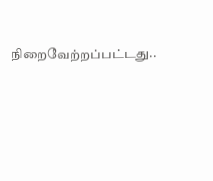நிறைவேற்றப்பட்டது..